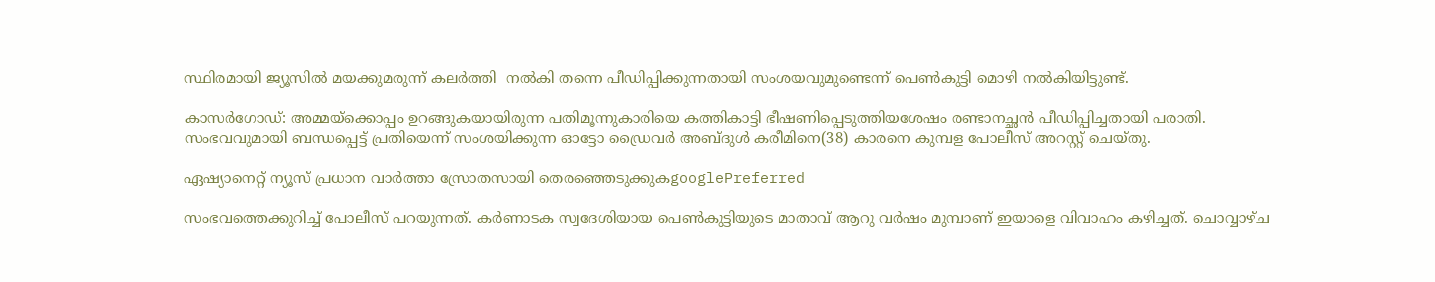സ്ഥിരമായി ജ്യൂസിൽ മയക്കുമരുന്ന് കലർത്തി  നൽകി തന്നെ പീഡിപ്പിക്കുന്നതായി സംശയവുമുണ്ടെന്ന് പെണ്‍കുട്ടി മൊഴി നൽകിയിട്ടുണ്ട്.

കാസർഗോഡ്: അമ്മയ്ക്കൊപ്പം ഉറങ്ങുകയായിരുന്ന പതിമൂന്നുകാരിയെ കത്തികാട്ടി ഭീഷണിപ്പെടുത്തിയശേഷം രണ്ടാനച്ഛൻ പീഡിപ്പിച്ചതായി പരാതി. സംഭവവുമായി ബന്ധപ്പെട്ട് പ്രതിയെന്ന് സംശയിക്കുന്ന ഓട്ടോ ഡ്രൈവര്‍ അബ്ദുള്‍ കരീമിനെ(38) കാരനെ കുമ്പള പോലീസ് അറസ്റ്റ് ചെയ്തു.

ഏഷ്യാനെറ്റ് ന്യൂസ് പ്രധാന വാർത്താ സ്രോതസായി തെരഞ്ഞെടുക്കുകgooglePreferred

സംഭവത്തെക്കുറിച്ച് പോലീസ് പറയുന്നത്. കർണാടക സ്വദേശിയായ പെണ്‍കുട്ടിയുടെ മാതാവ് ആറു വർഷം മുമ്പാണ് ഇയാളെ വിവാഹം കഴിച്ചത്. ചൊവ്വാഴ്ച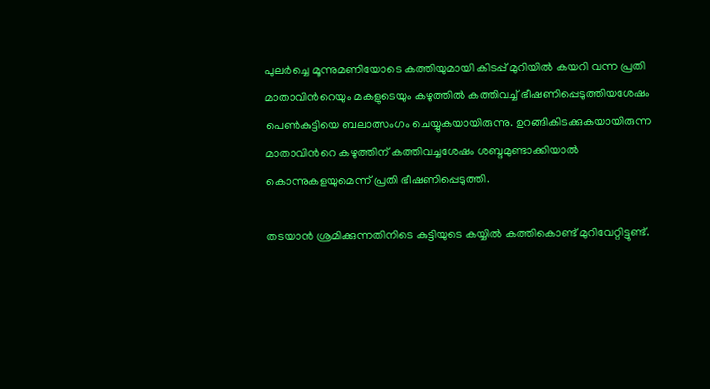പുലർച്ചെ മൂന്നുമണിയോടെ കത്തിയുമായി കിടപ്പ് മുറിയിൽ കയറി വന്ന പ്രതി മാതാവിന്‍റെയും മകളുടെയും കഴുത്തില്‍ കത്തിവച്ച് ഭീഷണിപ്പെടുത്തിയശേഷം പെണ്‍കുട്ടിയെ ബലാത്സംഗം ചെയ്യുകയായിരുന്നു. ഉറങ്ങികിടക്കുകയായിരുന്ന മാതാവിന്‍റെ കഴുത്തിന് കത്തിവച്ചശേഷം ശബ്ദമുണ്ടാക്കിയാൽ കൊന്നുകളയുമെന്ന് പ്രതി ഭീഷണിപ്പെടുത്തി.

തടയാൻ ശ്രമിക്കുന്നതിനിടെ കുട്ടിയുടെ കയ്യിൽ കത്തികൊണ്ട് മുറിവേറ്റിട്ടുണ്ട്.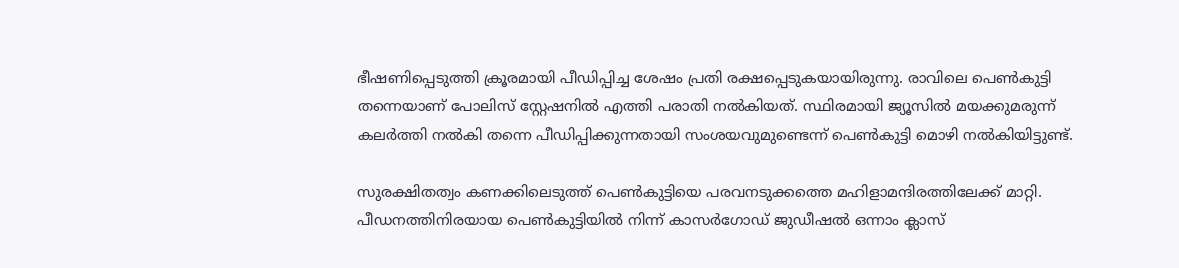ഭീഷണിപ്പെടുത്തി ക്രൂരമായി പീഡിപ്പിച്ച ശേഷം പ്രതി രക്ഷപ്പെടുകയായിരുന്നു. രാവിലെ പെണ്‍കുട്ടി തന്നെയാണ് പോലിസ് സ്റ്റേഷനിൽ എത്തി പരാതി നൽകിയത്. സ്ഥിരമായി ജ്യൂസിൽ മയക്കുമരുന്ന് കലർത്തി നൽകി തന്നെ പീഡിപ്പിക്കുന്നതായി സംശയവുമുണ്ടെന്ന് പെണ്‍കുട്ടി മൊഴി നൽകിയിട്ടുണ്ട്.

സുരക്ഷിതത്വം കണക്കിലെടുത്ത് പെണ്‍കുട്ടിയെ പരവനടുക്കത്തെ മഹിളാമന്ദിരത്തിലേക്ക് മാറ്റി. പീഡനത്തിനിരയായ പെണ്‍കുട്ടിയിൽ നിന്ന് കാസർഗോഡ് ജുഡീഷൽ ഒന്നാം ക്ലാസ്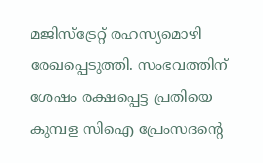മജിസ്ട്രേറ്റ് രഹസ്യമൊഴി രേഖപ്പെടുത്തി. സംഭവത്തിന് ശേഷം രക്ഷപ്പെട്ട പ്രതിയെ കുമ്പള സിഐ പ്രേംസദന്റെ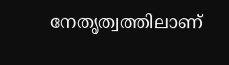നേതൃത്വത്തിലാണ്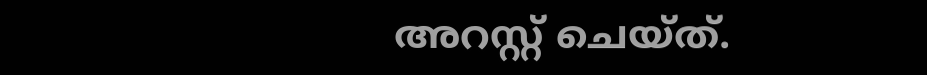അറസ്റ്റ് ചെയ്ത്.